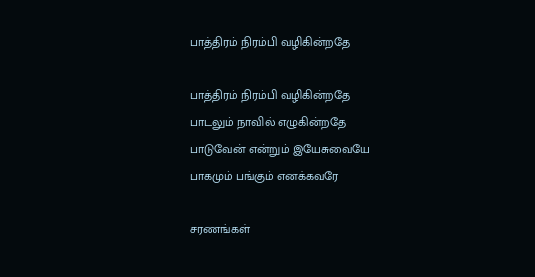பாத்திரம் நிரம்பி வழிகின்றதே

பாத்திரம் நிரம்பி வழிகின்றதே
பாடலும் நாவில் எழுகின்றதே
பாடுவேன் என்றும் இயேசுவையே
பாகமும் பங்கும் எனக்கவரே

சரணங்கள்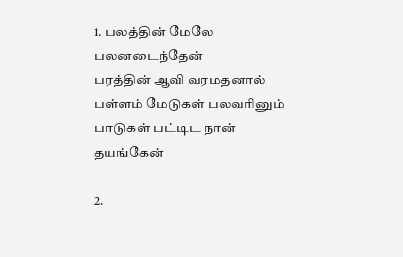1. பலத்தின் மேலே பலனடைந்தேன்
பரத்தின் ஆவி வரமதனால்
பள்ளம் மேடுகள் பலவரினும்
பாடுகள் பட்டிட நான் தயங்கேன்

2.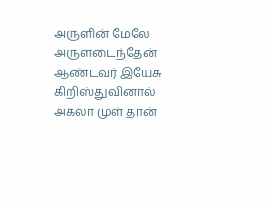அருளின் மேலே அருளடைந்தேன்
ஆண்டவர் இயேசு கிறிஸ்துவினால்
அகலா முள் தான்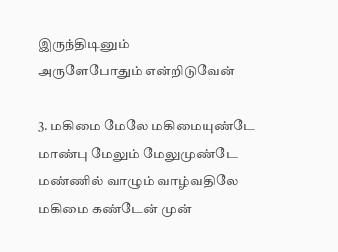இருந்திடினும்
அருளேபோதும் என்றிடுவேன்

3. மகிமை மேலே மகிமையுண்டே
மாண்பு மேலும் மேலுமுண்டே
மண்ணில் வாழும் வாழ்வதிலே
மகிமை கண்டேன் முன்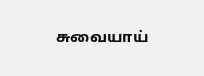சுவையாய்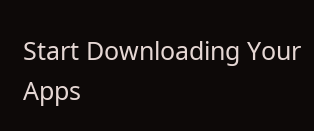Start Downloading Your Apps